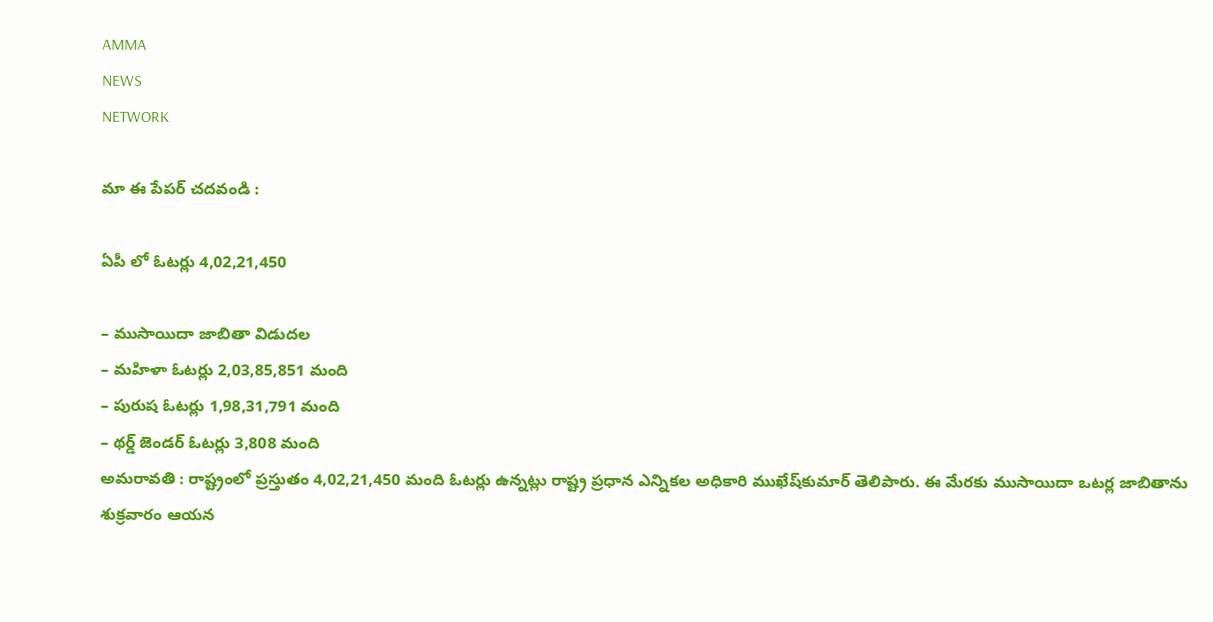AMMA
NEWS
NETWORK

మా ఈ పేపర్ చదవండి :

ఏపీ లో ఓటర్లు 4,02,21,450

– ముసాయిదా జాబితా విడుదల
– మహిళా ఓటర్లు 2,03,85,851 మంది
– పురుష ఓటర్లు 1,98,31,791 మంది
– థర్డ్‌ జెండర్‌ ఓటర్లు 3,808 మంది
అమరావతి : రాష్ట్రంలో ప్రస్తుతం 4,02,21,450 మంది ఓటర్లు ఉన్నట్లు రాష్ట్ర ప్రధాన ఎన్నికల అధికారి ముఖేష్‌కుమార్‌ తెలిపారు. ఈ మేరకు ముసాయిదా ఒటర్ల జాబితాను శుక్రవారం ఆయన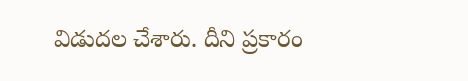విడుదల చేశారు. దీని ప్రకారం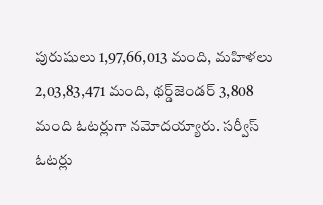పురుషులు 1,97,66,013 మంది, మహిళలు 2,03,83,471 మంది, థర్డ్‌జెండర్‌ 3,808 మంది ఓటర్లుగా నమోదయ్యారు. సర్వీస్‌ ఓటర్లు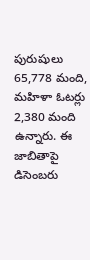పురుషులు 65,778 మంది, మహిళా ఓటర్లు 2,380 మంది ఉన్నారు. ఈ జాబితాపై డిసెంబరు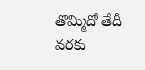తొమ్మిదో తేదీ వరకు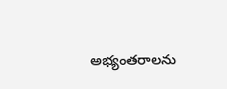అభ్యంతరాలను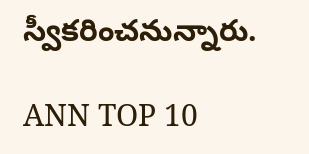స్వీకరించనున్నారు.

ANN TOP 10